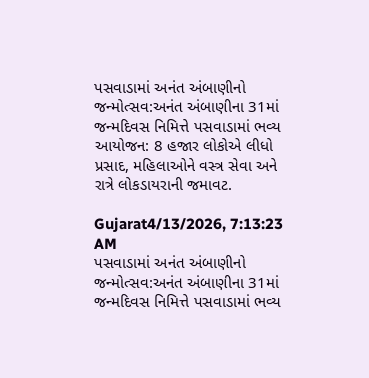પસવાડામાં અનંત અંબાણીનો જન્મોત્સવ:અનંત અંબાણીના 31માં જન્મદિવસ નિમિત્તે પસવાડામાં ભવ્ય આયોજન: 8 હજાર લોકોએ લીધો પ્રસાદ, મહિલાઓને વસ્ત્ર સેવા અને રાત્રે લોકડાયરાની જમાવટ.

Gujarat4/13/2026, 7:13:23 AM
પસવાડામાં અનંત અંબાણીનો જન્મોત્સવ:અનંત અંબાણીના 31માં જન્મદિવસ નિમિત્તે પસવાડામાં ભવ્ય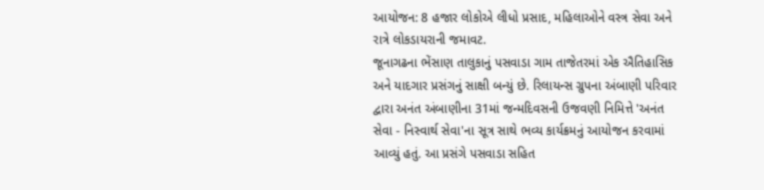આયોજન: 8 હજાર લોકોએ લીધો પ્રસાદ, મહિલાઓને વસ્ત્ર સેવા અને રાત્રે લોકડાયરાની જમાવટ.
જૂનાગઢના ભેંસાણ તાલુકાનું પસવાડા ગામ તાજેતરમાં એક ઐતિહાસિક અને યાદગાર પ્રસંગનું સાક્ષી બન્યું છે. રિલાયન્સ ગ્રુપના અંબાણી પરિવાર દ્વારા અનંત અંબાણીના 31માં જન્મદિવસની ઉજવણી નિમિત્તે 'અનંત સેવા - નિસ્વાર્થ સેવા'ના સૂત્ર સાથે ભવ્ય કાર્યક્રમનું આયોજન કરવામાં આવ્યું હતું. આ પ્રસંગે પસવાડા સહિત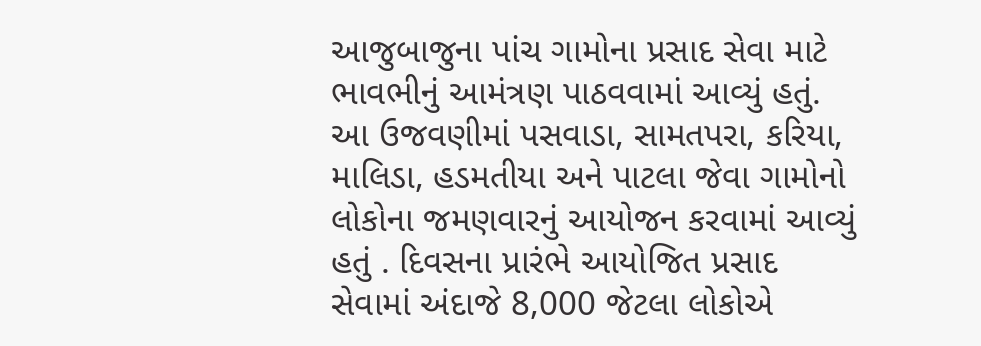આજુબાજુના પાંચ ગામોના પ્રસાદ સેવા માટે ભાવભીનું આમંત્રણ પાઠવવામાં આવ્યું હતું. આ ઉજવણીમાં પસવાડા, સામતપરા, કરિયા, માલિડા, હડમતીયા અને પાટલા જેવા ગામોનો લોકોના જમણવારનું આયોજન કરવામાં આવ્યું હતું . દિવસના પ્રારંભે આયોજિત પ્રસાદ સેવામાં અંદાજે 8,000 જેટલા લોકોએ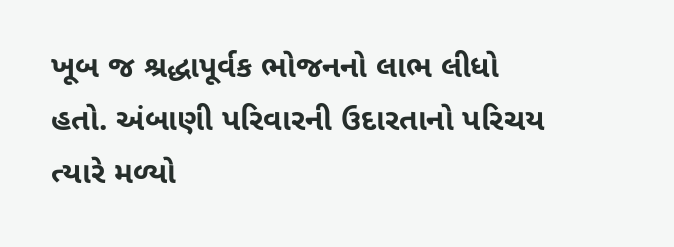ખૂબ જ શ્રદ્ધાપૂર્વક ભોજનનો લાભ લીધો હતો. અંબાણી પરિવારની ઉદારતાનો પરિચય ત્યારે મળ્યો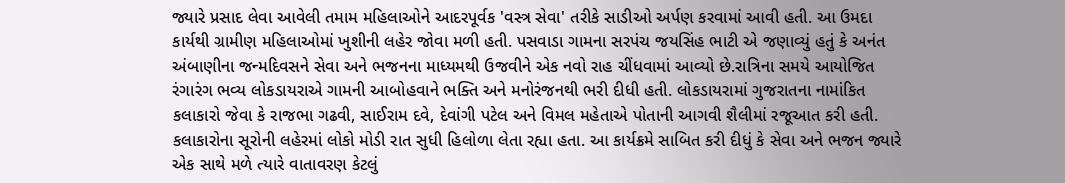જ્યારે પ્રસાદ લેવા આવેલી તમામ મહિલાઓને આદરપૂર્વક 'વસ્ત્ર સેવા' તરીકે સાડીઓ અર્પણ કરવામાં આવી હતી. આ ઉમદા કાર્યથી ગ્રામીણ મહિલાઓમાં ખુશીની લહેર જોવા મળી હતી. પસવાડા ગામના સરપંચ જયસિંહ ભાટી એ જણાવ્યું હતું કે અનંત અંબાણીના જન્મદિવસને સેવા અને ભજનના માધ્યમથી ઉજવીને એક નવો રાહ ચીંધવામાં આવ્યો છે.રાત્રિના સમયે આયોજિત રંગારંગ ભવ્ય લોકડાયરાએ ગામની આબોહવાને ભક્તિ અને મનોરંજનથી ભરી દીધી હતી. લોકડાયરામાં ગુજરાતના નામાંકિત કલાકારો જેવા કે રાજભા ગઢવી, સાઈરામ દવે, દેવાંગી પટેલ અને વિમલ મહેતાએ પોતાની આગવી શૈલીમાં રજૂઆત કરી હતી. કલાકારોના સૂરોની લહેરમાં લોકો મોડી રાત સુધી હિલોળા લેતા રહ્યા હતા. આ કાર્યક્રમે સાબિત કરી દીધું કે સેવા અને ભજન જ્યારે એક સાથે મળે ત્યારે વાતાવરણ કેટલું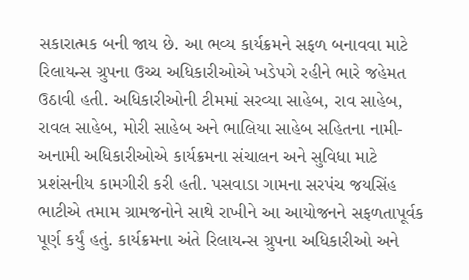સકારાત્મક બની જાય છે. આ ભવ્ય કાર્યક્રમને સફળ બનાવવા માટે રિલાયન્સ ગ્રુપના ઉચ્ચ અધિકારીઓએ ખડેપગે રહીને ભારે જહેમત ઉઠાવી હતી. અધિકારીઓની ટીમમાં સરવ્યા સાહેબ, રાવ સાહેબ, રાવલ સાહેબ, મોરી સાહેબ અને ભાલિયા સાહેબ સહિતના નામી-અનામી અધિકારીઓએ કાર્યક્રમના સંચાલન અને સુવિધા માટે પ્રશંસનીય કામગીરી કરી હતી. પસવાડા ગામના સરપંચ જયસિંહ ભાટીએ તમામ ગ્રામજનોને સાથે રાખીને આ આયોજનને સફળતાપૂર્વક પૂર્ણ કર્યું હતું. કાર્યક્રમના અંતે રિલાયન્સ ગ્રુપના અધિકારીઓ અને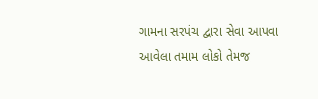ગામના સરપંચ દ્વારા સેવા આપવા આવેલા તમામ લોકો તેમજ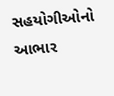સહયોગીઓનો આભાર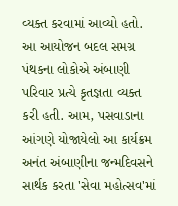વ્યક્ત કરવામાં આવ્યો હતો. આ આયોજન બદલ સમગ્ર પંથકના લોકોએ અંબાણી પરિવાર પ્રત્યે કૃતજ્ઞતા વ્યક્ત કરી હતી. આમ, પસવાડાના આંગણે યોજાયેલો આ કાર્યક્રમ અનંત અંબાણીના જન્મદિવસને સાર્થક કરતા 'સેવા મહોત્સવ'માં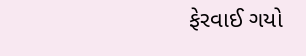ફેરવાઈ ગયો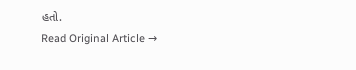હતો.
Read Original Article →